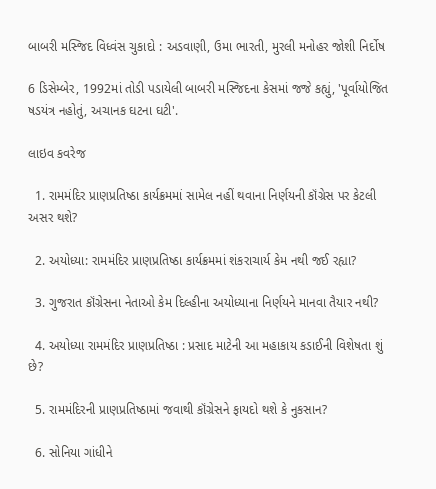બાબરી મસ્જિદ વિધ્વંસ ચુકાદો : અડવાણી, ઉમા ભારતી, મુરલી મનોહર જોશી નિર્દોષ

6 ડિસેમ્બેર, 1992માં તોડી પડાયેલી બાબરી મસ્જિદના કેસમાં જજે કહ્યું, 'પૂર્વાયોજિત ષડયંત્ર નહોતું, અચાનક ઘટના ઘટી'.

લાઇવ કવરેજ

  1. રામમંદિર પ્રાણપ્રતિષ્ઠા કાર્યક્રમમાં સામેલ નહીં થવાના નિર્ણયની કૉંગ્રેસ પર કેટલી અસર થશે?

  2. અયોધ્યા: રામમંદિર પ્રાણપ્રતિષ્ઠા કાર્યક્રમમાં શંકરાચાર્ય કેમ નથી જઈ રહ્યા?

  3. ગુજરાત કૉંગ્રેસના નેતાઓ કેમ દિલ્હીના અયોધ્યાના નિર્ણયને માનવા તૈયાર નથી?

  4. અયોધ્યા રામમંદિર પ્રાણપ્રતિષ્ઠા : પ્રસાદ માટેની આ મહાકાય કડાઈની વિશેષતા શું છે?

  5. રામમંદિરની પ્રાણપ્રતિષ્ઠામાં જવાથી કૉંગ્રેસને ફાયદો થશે કે નુકસાન?

  6. સોનિયા ગાંધીને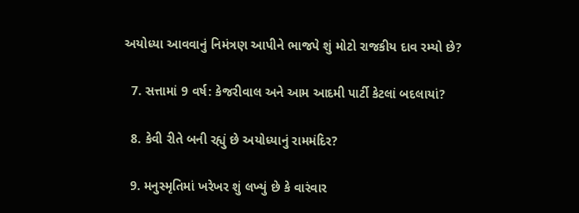અયોધ્યા આવવાનું નિમંત્રણ આપીને ભાજપે શું મોટો રાજકીય દાવ રમ્યો છે?

  7. સત્તામાં 9 વર્ષ: કેજરીવાલ અને આમ આદમી પાર્ટી કેટલાં બદલાયાં?

  8. કેવી રીતે બની રહ્યું છે અયોધ્યાનું રામમંદિર?

  9. મનુસ્મૃતિમાં ખરેખર શું લખ્યું છે કે વારંવાર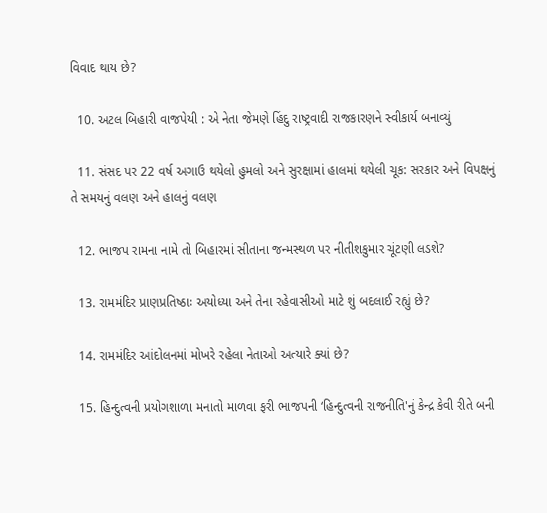વિવાદ થાય છે?

  10. અટલ બિહારી વાજપેયી : એ નેતા જેમણે હિંદુ રાષ્ટ્રવાદી રાજકારણને સ્વીકાર્ય બનાવ્યું

  11. સંસદ પર 22 વર્ષ અગાઉ થયેલો હુમલો અને સુરક્ષામાં હાલમાં થયેલી ચૂક: સરકાર અને વિપક્ષનું તે સમયનું વલણ અને હાલનું વલણ

  12. ભાજપ રામના નામે તો બિહારમાં સીતાના જન્મસ્થળ પર નીતીશકુમાર ચૂંટણી લડશે?

  13. રામમંદિર પ્રાણપ્રતિષ્ઠાઃ અયોધ્યા અને તેના રહેવાસીઓ માટે શું બદલાઈ રહ્યું છે?

  14. રામમંદિર આંદોલનમાં મોખરે રહેલા નેતાઓ અત્યારે ક્યાં છે?

  15. હિન્દુત્વની પ્રયોગશાળા મનાતો માળવા ફરી ભાજપની ‘હિન્દુત્વની રાજનીતિ'નું કેન્દ્ર કેવી રીતે બની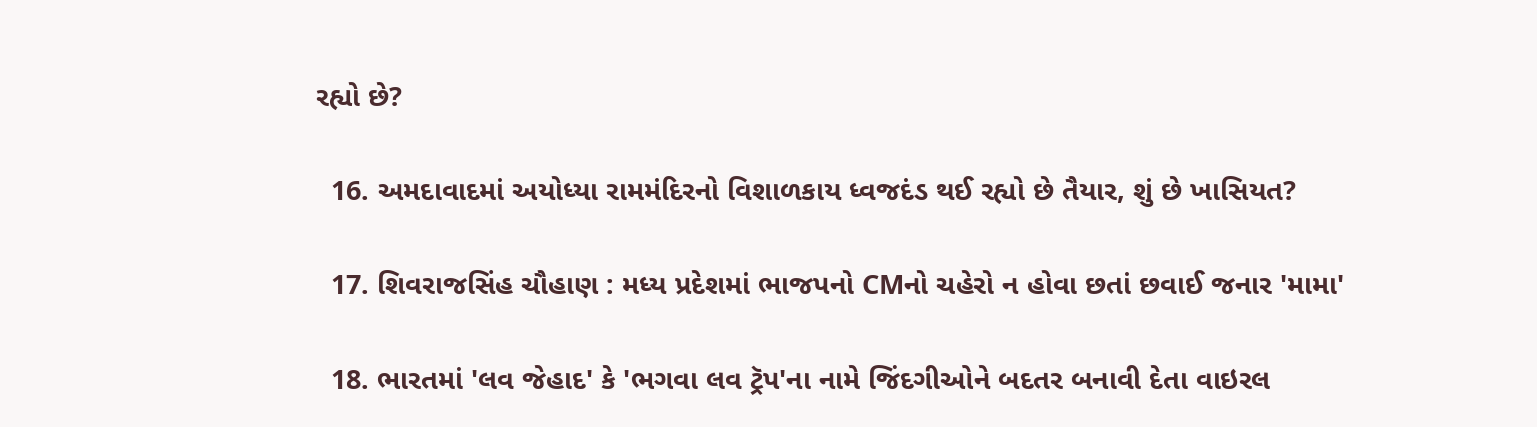રહ્યો છે?

  16. અમદાવાદમાં અયોધ્યા રામમંદિરનો વિશાળકાય ધ્વજદંડ થઈ રહ્યો છે તૈયાર, શું છે ખાસિયત?

  17. શિવરાજસિંહ ચૌહાણ : મધ્ય પ્રદેશમાં ભાજપનો CMનો ચહેરો ન હોવા છતાં છવાઈ જનાર 'મામા'

  18. ભારતમાં 'લવ જેહાદ' કે 'ભગવા લવ ટ્રૅપ'ના નામે જિંદગીઓને બદતર બનાવી દેતા વાઇરલ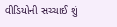વીડિયોની સચ્ચાઈ શું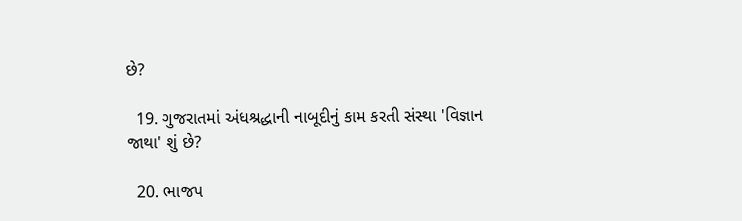છે?

  19. ગુજરાતમાં અંધશ્રદ્ધાની નાબૂદીનું કામ કરતી સંસ્થા 'વિજ્ઞાન જાથા' શું છે?

  20. ભાજપ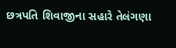છત્રપતિ શિવાજીના સહારે તેલંગણા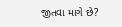જીતવા માગે છે?